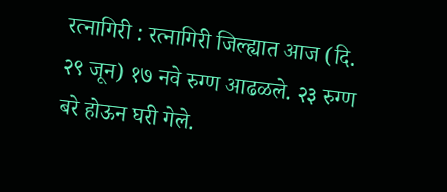रत्नागिरी : रत्नागिरी जिल्ह्यात आज (दि. २९ जून) १७ नवे रुग्ण आढळले. २३ रुग्ण बरे होऊन घरी गेले.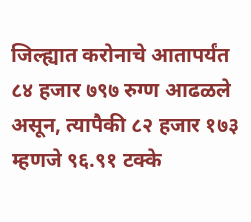जिल्ह्यात करोनाचे आतापर्यंत ८४ हजार ७९७ रुग्ण आढळले असून, त्यापैकी ८२ हजार १७३ म्हणजे ९६.९१ टक्के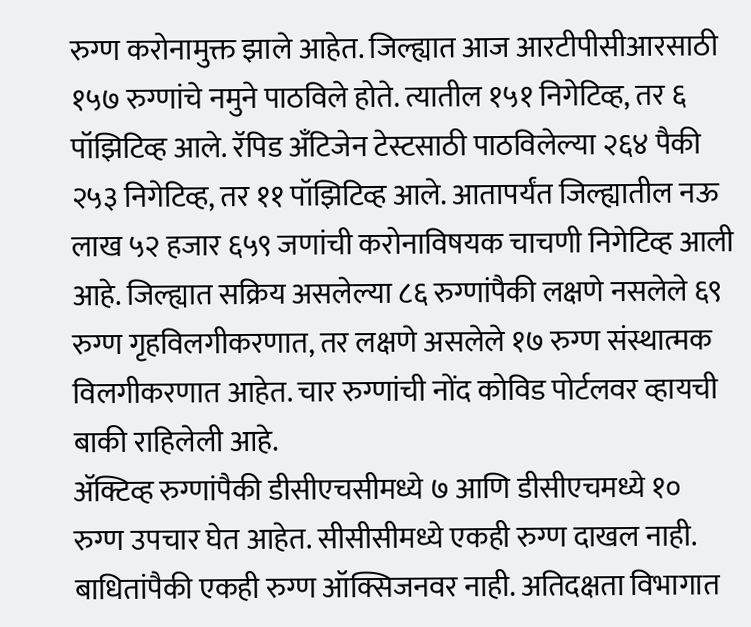रुग्ण करोनामुक्त झाले आहेत. जिल्ह्यात आज आरटीपीसीआरसाठी १५७ रुग्णांचे नमुने पाठविले होते. त्यातील १५१ निगेटिव्ह, तर ६ पॉझिटिव्ह आले. रॅपिड अँटिजेन टेस्टसाठी पाठविलेल्या २६४ पैकी २५३ निगेटिव्ह, तर ११ पॉझिटिव्ह आले. आतापर्यंत जिल्ह्यातील नऊ लाख ५२ हजार ६५९ जणांची करोनाविषयक चाचणी निगेटिव्ह आली आहे. जिल्ह्यात सक्रिय असलेल्या ८६ रुग्णांपैकी लक्षणे नसलेले ६९ रुग्ण गृहविलगीकरणात, तर लक्षणे असलेले १७ रुग्ण संस्थात्मक विलगीकरणात आहेत. चार रुग्णांची नोंद कोविड पोर्टलवर व्हायची बाकी राहिलेली आहे.
ॲक्टिव्ह रुग्णांपैकी डीसीएचसीमध्ये ७ आणि डीसीएचमध्ये १० रुग्ण उपचार घेत आहेत. सीसीसीमध्ये एकही रुग्ण दाखल नाही. बाधितांपैकी एकही रुग्ण ऑक्सिजनवर नाही. अतिदक्षता विभागात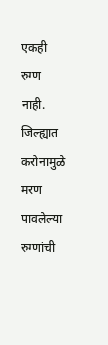एकही रुग्ण नाही.
जिल्ह्यात करोनामुळे मरण पावलेल्या रुग्णांची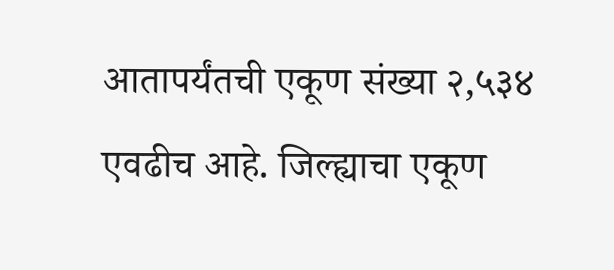आतापर्यंतची एकूण संख्या २,५३४ एवढीच आहे. जिल्ह्याचा एकूण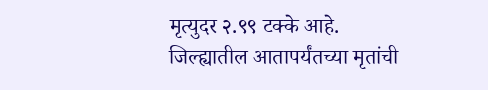मृत्युदर २.९९ टक्के आहे.
जिल्ह्यातील आतापर्यंतच्या मृतांची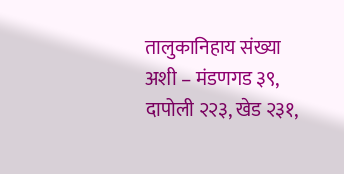तालुकानिहाय संख्या अशी – मंडणगड ३९, दापोली २२३, खेड २३१,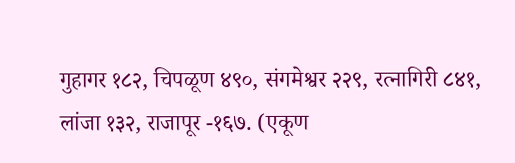गुहागर १८२, चिपळूण ४९०, संगमेश्वर २२९, रत्नागिरी ८४१, लांजा १३२, राजापूर -१६७. (एकूण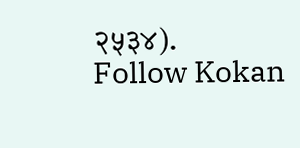२५३४).
Follow Kokan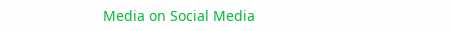Media on Social Media